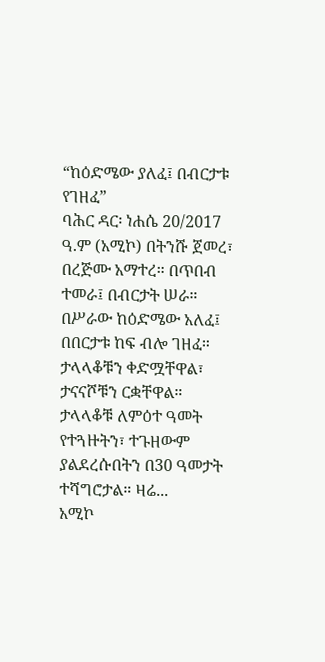“ከዕድሜው ያለፈ፤ በብርታቱ የገዘፈ”
ባሕር ዳር፡ ነሐሴ 20/2017 ዓ.ም (አሚኮ) በትንሹ ጀመረ፣ በረጅሙ አማተረ። በጥበብ ተመራ፤ በብርታት ሠራ። በሥራው ከዕድሜው አለፈ፤ በበርታቱ ከፍ ብሎ ገዘፈ።
ታላላቆቹን ቀድሟቸዋል፣ ታናናሾቹን ርቋቸዋል። ታላላቆቹ ለምዕተ ዓመት የተጓዙትን፣ ተጉዘውም ያልደረሱበትን በ30 ዓመታት ተሻግሮታል። ዛሬ...
አሚኮ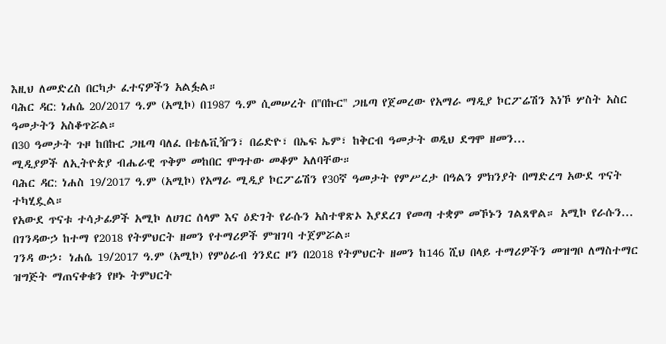እዚህ ለመድረስ በርካታ ፈተናዎችን አልፏል።
ባሕር ዳር: ነሐሴ 20/2017 ዓ.ም (አሚኮ) በ1987 ዓ.ም ሲመሠረት በ''በኩር'' ጋዜጣ የጀመረው የአማራ ማዲያ ኮርፖሬሽን እነኾ ሦስት አስር ዓመታትን አስቆጥሯል።
በ30 ዓመታት ጉዞ ከበኩር ጋዜጣ ባለፈ በቴሌቪዥን፣ በሬድዮ፣ በኤፍ ኤም፣ ከቅርብ ዓመታት ወዲህ ደግሞ ዘመን...
ሚዲያዎች ለኢትዮጵያ ብሔራዊ ጥቅም መከበር ሞግተው መቆም አለባቸው።
ባሕር ዳር: ነሐስ 19/2017 ዓ.ም (አሚኮ) የአማራ ሚዲያ ኮርፖሬሽን የ30ኛ ዓመታት የምሥረታ በዓልን ምክንያት በማድረግ አውደ ጥናት ተካሂዷል።
የአውደ ጥናቱ ተሳታፊዎች አሚኮ ለሀገር ሰላም እና ዕድገት የራሱን አስተዋጽኦ እያደረገ የመጣ ተቋም መኾኑን ገልጸዋል። አሚኮ የራሱን...
በገንዳውኃ ከተማ የ2018 የትምህርት ዘመን የተማሪዎች ምዝገባ ተጀምሯል።
ገንዳ ውኃ፡ ነሐሴ 19/2017 ዓ.ም (አሚኮ) የምዕራብ ጎንደር ዞን በ2018 የትምህርት ዘመን ከ146 ሺህ በላይ ተማሪዎችን መዝግቦ ለማስተማር ዝግጅት ማጠናቀቁን የዞኑ ትምህርት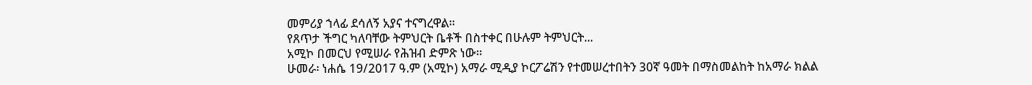መምሪያ ኀላፊ ደሳለኝ አያና ተናግረዋል።
የጸጥታ ችግር ካለባቸው ትምህርት ቤቶች በስተቀር በሁሉም ትምህርት...
አሚኮ በመርህ የሚሠራ የሕዝብ ድምጽ ነው።
ሁመራ፡ ነሐሴ 19/2017 ዓ.ም (አሚኮ) አማራ ሚዲያ ኮርፖሬሽን የተመሠረተበትን 30ኛ ዓመት በማስመልከት ከአማራ ክልል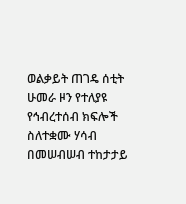ወልቃይት ጠገዴ ሰቲት ሁመራ ዞን የተለያዩ የኅብረተሰብ ክፍሎች ስለተቋሙ ሃሳብ በመሠብሠብ ተከታታይ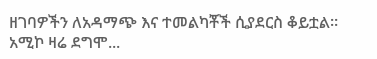ዘገባዎችን ለአዳማጭ እና ተመልካቾች ሲያደርስ ቆይቷል።
አሚኮ ዛሬ ደግሞ...